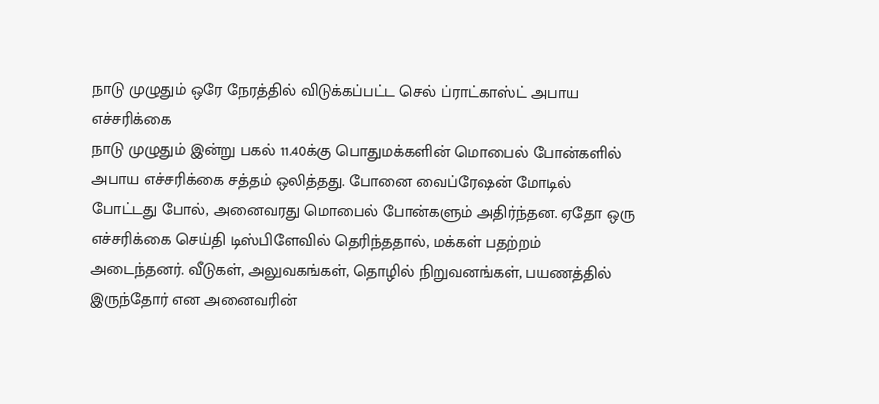நாடு முழுதும் ஒரே நேரத்தில் விடுக்கப்பட்ட செல் ப்ராட்காஸ்ட் அபாய எச்சரிக்கை
நாடு முழுதும் இன்று பகல் 11.40க்கு பொதுமக்களின் மொபைல் போன்களில் அபாய எச்சரிக்கை சத்தம் ஒலித்தது. போனை வைப்ரேஷன் மோடில் போட்டது போல், அனைவரது மொபைல் போன்களும் அதிர்ந்தன. ஏதோ ஒரு எச்சரிக்கை செய்தி டிஸ்பிளேவில் தெரிந்ததால், மக்கள் பதற்றம் அடைந்தனர். வீடுகள், அலுவகங்கள், தொழில் நிறுவனங்கள், பயணத்தில் இருந்தோர் என அனைவரின்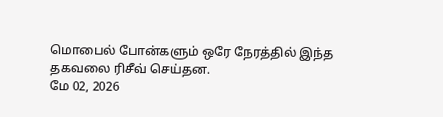மொபைல் போன்களும் ஒரே நேரத்தில் இந்த தகவலை ரிசீவ் செய்தன.
மே 02, 2026